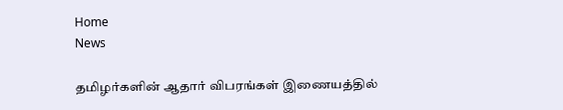Home
News

தமிழர்களின் ஆதார் விபரங்கள் இணையத்தில்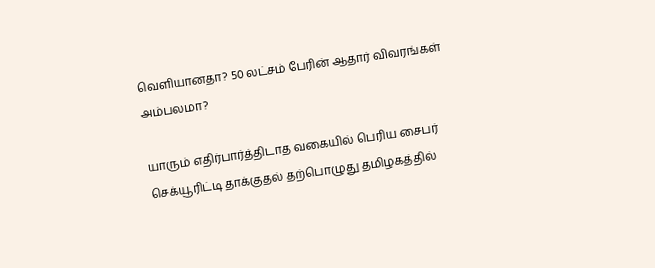வெளியானதா? 50 லட்சம் பேரின் ஆதார் விவரங்கள் அம்பலமா?

யாரும் எதிர்பார்த்திடாத வகையில் பெரிய சைபர் செக்யூரிட்டி தாக்குதல் தற்பொழுது தமிழகத்தில்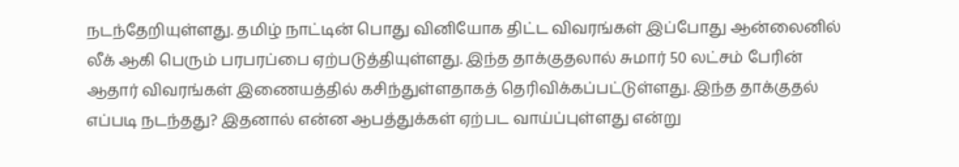நடந்தேறியுள்ளது. தமிழ் நாட்டின் பொது வினியோக திட்ட விவரங்கள் இப்போது ஆன்லைனில் லீக் ஆகி பெரும் பரபரப்பை ஏற்படுத்தியுள்ளது. இந்த தாக்குதலால் சுமார் 50 லட்சம் பேரின் ஆதார் விவரங்கள் இணையத்தில் கசிந்துள்ளதாகத் தெரிவிக்கப்பட்டுள்ளது. இந்த தாக்குதல் எப்படி நடந்தது? இதனால் என்ன ஆபத்துக்கள் ஏற்பட வாய்ப்புள்ளது என்று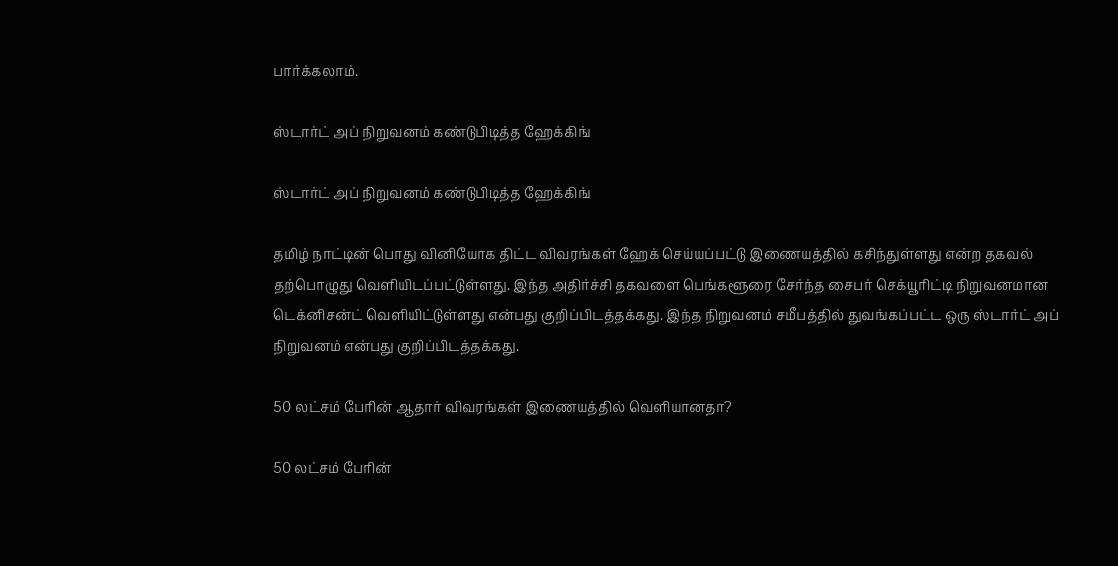பார்க்கலாம்.

ஸ்டார்ட் அப் நிறுவனம் கண்டுபிடித்த ஹேக்கிங்

ஸ்டார்ட் அப் நிறுவனம் கண்டுபிடித்த ஹேக்கிங்

தமிழ் நாட்டின் பொது வினியோக திட்ட விவரங்கள் ஹேக் செய்யப்பட்டு இணையத்தில் கசிந்துள்ளது என்ற தகவல் தற்பொழுது வெளியிடப்பட்டுள்ளது. இந்த அதிர்ச்சி தகவளை பெங்களூரை சேர்ந்த சைபர் செக்யூரிட்டி நிறுவனமான டெக்னிசன்ட் வெளியிட்டுள்ளது என்பது குறிப்பிடத்தக்கது. இந்த நிறுவனம் சமீபத்தில் துவங்கப்பட்ட ஒரு ஸ்டார்ட் அப் நிறுவனம் என்பது குறிப்பிடத்தக்கது.

50 லட்சம் பேரின் ஆதார் விவரங்கள் இணையத்தில் வெளியானதா?

50 லட்சம் பேரின்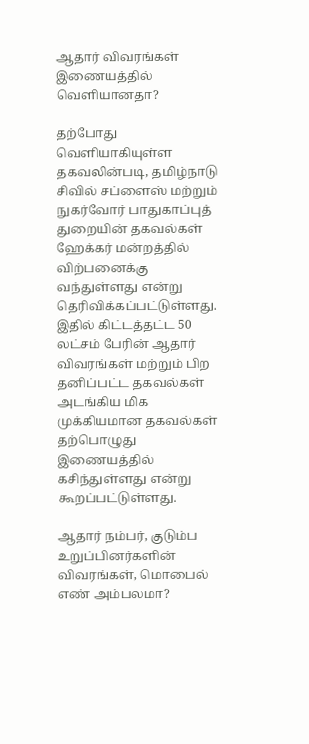ஆதார் விவரங்கள் இணையத்தில் வெளியானதா?

தற்போது வெளியாகியுள்ள தகவலின்படி, தமிழ்நாடு சிவில் சப்ளைஸ் மற்றும் நுகர்வோர் பாதுகாப்புத் துறையின் தகவல்கள் ஹேக்கர் மன்றத்தில் விற்பனைக்கு வந்துள்ளது என்று தெரிவிக்கப்பட்டுள்ளது. இதில் கிட்டத்தட்ட 50 லட்சம் பேரின் ஆதார் விவரங்கள் மற்றும் பிற தனிப்பட்ட தகவல்கள் அடங்கிய மிக முக்கியமான தகவல்கள் தற்பொழுது இணையத்தில் கசிந்துள்ளது என்று கூறப்பட்டுள்ளது.

ஆதார் நம்பர், குடும்ப உறுப்பினர்களின் விவரங்கள், மொபைல் எண் அம்பலமா?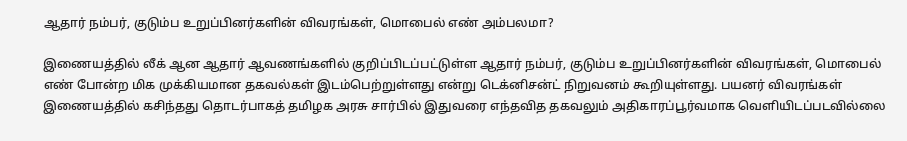ஆதார் நம்பர், குடும்ப உறுப்பினர்களின் விவரங்கள், மொபைல் எண் அம்பலமா?

இணையத்தில் லீக் ஆன ஆதார் ஆவணங்களில் குறிப்பிடப்பட்டுள்ள ஆதார் நம்பர், குடும்ப உறுப்பினர்களின் விவரங்கள், மொபைல் எண் போன்ற மிக முக்கியமான தகவல்கள் இடம்பெற்றுள்ளது என்று டெக்னிசன்ட் நிறுவனம் கூறியுள்ளது. பயனர் விவரங்கள் இணையத்தில் கசிந்தது தொடர்பாகத் தமிழக அரசு சார்பில் இதுவரை எந்தவித தகவலும் அதிகாரப்பூர்வமாக வெளியிடப்படவில்லை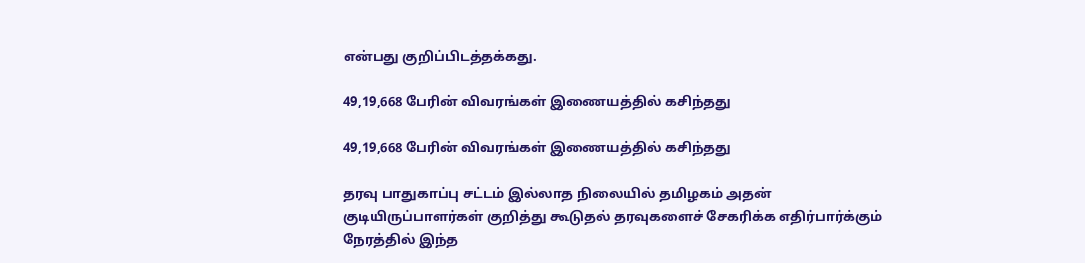என்பது குறிப்பிடத்தக்கது.

49,19,668 பேரின் விவரங்கள் இணையத்தில் கசிந்தது

49,19,668 பேரின் விவரங்கள் இணையத்தில் கசிந்தது

தரவு பாதுகாப்பு சட்டம் இல்லாத நிலையில் தமிழகம் அதன் குடியிருப்பாளர்கள் குறித்து கூடுதல் தரவுகளைச் சேகரிக்க எதிர்பார்க்கும் நேரத்தில் இந்த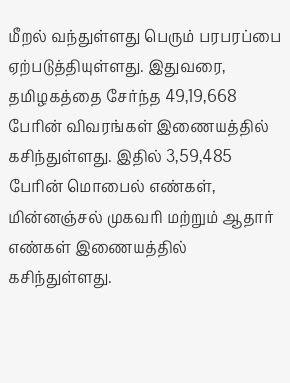மீறல் வந்துள்ளது பெரும் பரபரப்பை ஏற்படுத்தியுள்ளது. இதுவரை, தமிழகத்தை சேர்ந்த 49,19,668 பேரின் விவரங்கள் இணையத்தில் கசிந்துள்ளது. இதில் 3,59,485 பேரின் மொபைல் எண்கள், மின்னஞ்சல் முகவரி மற்றும் ஆதார் எண்கள் இணையத்தில் கசிந்துள்ளது.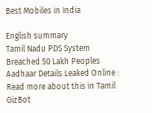Best Mobiles in India

English summary
Tamil Nadu PDS System Breached 50 Lakh Peoples Aadhaar Details Leaked Online : Read more about this in Tamil GizBot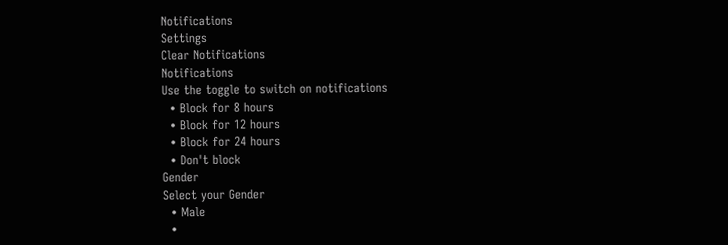Notifications
Settings
Clear Notifications
Notifications
Use the toggle to switch on notifications
  • Block for 8 hours
  • Block for 12 hours
  • Block for 24 hours
  • Don't block
Gender
Select your Gender
  • Male
  •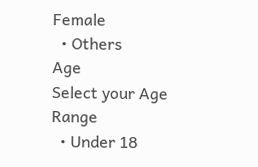Female
  • Others
Age
Select your Age Range
  • Under 18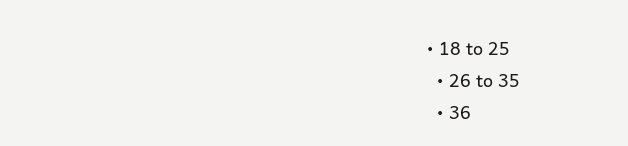• 18 to 25
  • 26 to 35
  • 36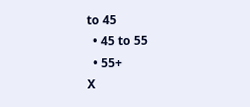to 45
  • 45 to 55
  • 55+
X